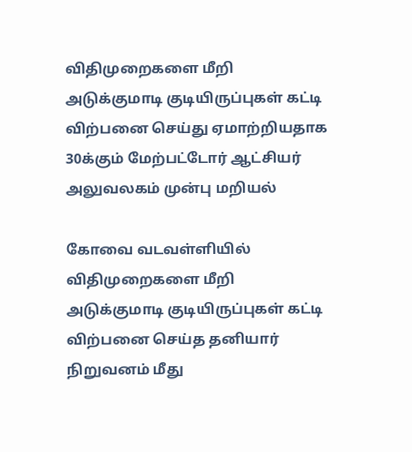விதிமுறைகளை மீறி அடுக்குமாடி குடியிருப்புகள் கட்டி விற்பனை செய்து ஏமாற்றியதாக 30க்கும் மேற்பட்டோர் ஆட்சியர் அலுவலகம் முன்பு மறியல்

கோவை வடவள்ளியில் விதிமுறைகளை மீறி அடுக்குமாடி குடியிருப்புகள் கட்டி விற்பனை செய்த தனியார் நிறுவனம் மீது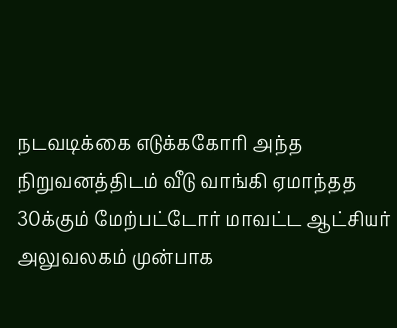நடவடிக்கை எடுக்ககோரி அந்த நிறுவனத்திடம் வீடு வாங்கி ஏமாந்தத 30க்கும் மேற்பட்டோர் மாவட்ட ஆட்சியர் அலுவலகம் முன்பாக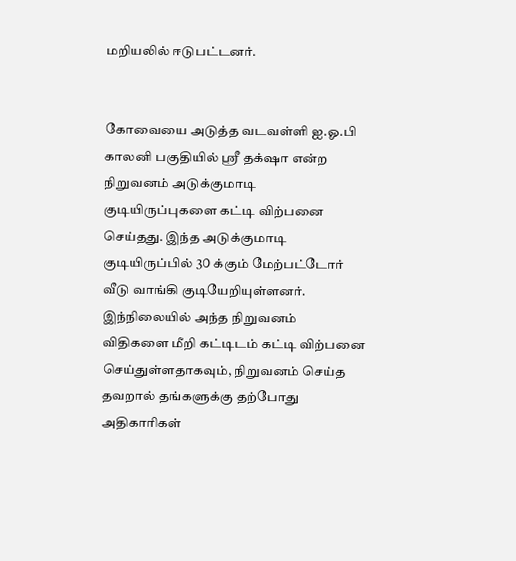மறியலில் ஈடுபட்டனர்.


கோவையை அடுத்த வடவள்ளி ஐ.ஓ.பி காலனி பகுதியில் ஸ்ரீ தக்‌ஷா என்ற நிறுவனம் அடுக்குமாடி குடியிருப்புகளை கட்டி விற்பனை செய்தது. இந்த அடுக்குமாடி குடியிருப்பில் 3௦ க்கும் மேற்பட்டோர் வீடு வாங்கி குடியேறியுள்ளனர். இந்நிலையில் அந்த நிறுவனம் விதிகளை மீறி கட்டிடம் கட்டி விற்பனை செய்துள்ளதாகவும், நிறுவனம் செய்த தவறால் தங்களுக்கு தற்போது அதிகாரிகள்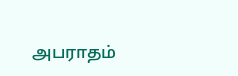அபராதம்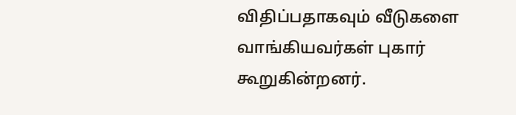விதிப்பதாகவும் வீடுகளை வாங்கியவர்கள் புகார் கூறுகின்றனர்.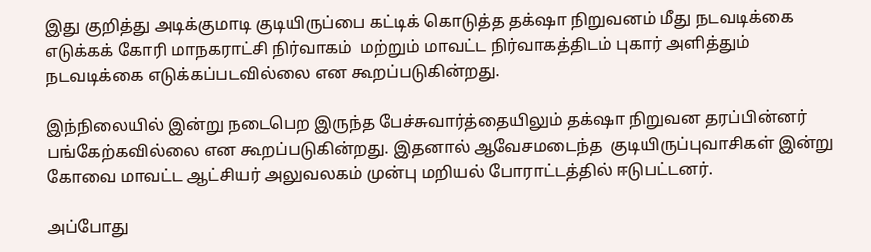இது குறித்து அடிக்குமாடி குடியிருப்பை கட்டிக் கொடுத்த தக்‌ஷா நிறுவனம் மீது நடவடிக்கை எடுக்கக் கோரி மாநகராட்சி நிர்வாகம்  மற்றும் மாவட்ட நிர்வாகத்திடம் புகார் அளித்தும் நடவடிக்கை எடுக்கப்படவில்லை என கூறப்படுகின்றது.

இந்நிலையில் இன்று நடைபெற இருந்த பேச்சுவார்த்தையிலும் தக்‌ஷா நிறுவன தரப்பின்னர் பங்கேற்கவில்லை என கூறப்படுகின்றது. இதனால் ஆவேசமடைந்த  குடியிருப்புவாசிகள் இன்று கோவை மாவட்ட ஆட்சியர் அலுவலகம் முன்பு மறியல் போராட்டத்தில் ஈடுபட்டனர்.

அப்போது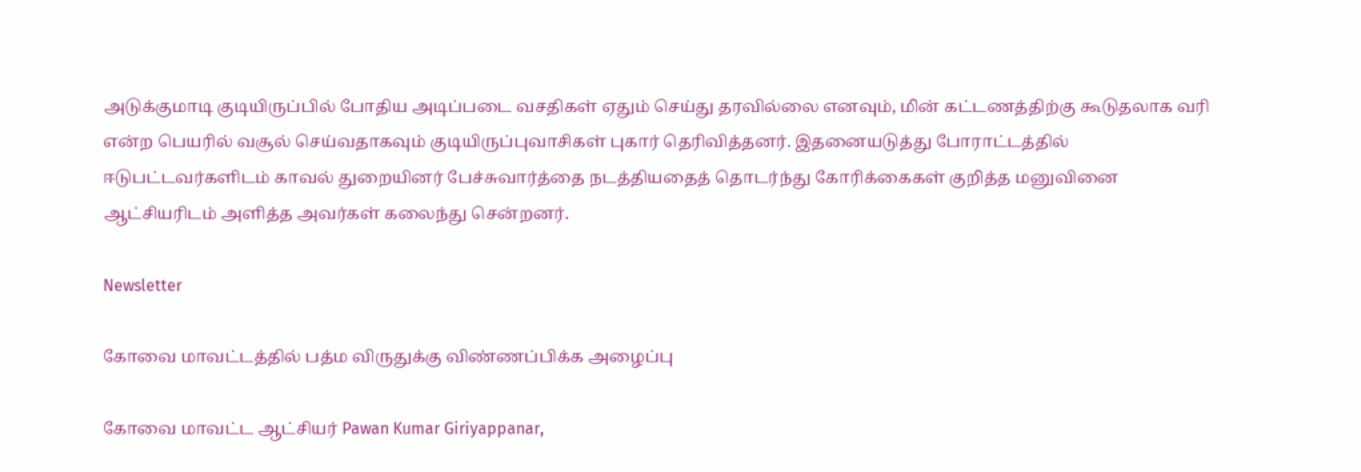அடுக்குமாடி குடியிருப்பில் போதிய அடிப்படை வசதிகள் ஏதும் செய்து தரவில்லை எனவும், மின் கட்டணத்திற்கு கூடுதலாக வரி என்ற பெயரில் வசூல் செய்வதாகவும் குடியிருப்புவாசிகள் புகார் தெரிவித்தனர். இதனையடுத்து போராட்டத்தில் ஈடுபட்டவர்களிடம் காவல் துறையினர் பேச்சுவார்த்தை நடத்தியதைத் தொடர்ந்து கோரிக்கைகள் குறித்த மனுவினை ஆட்சியரிடம் அளித்த அவர்கள் கலைந்து சென்றனர்.

Newsletter

கோவை மாவட்டத்தில் பத்ம விருதுக்கு விண்ணப்பிக்க அழைப்பு

கோவை மாவட்ட ஆட்சியர் Pawan Kumar Giriyappanar,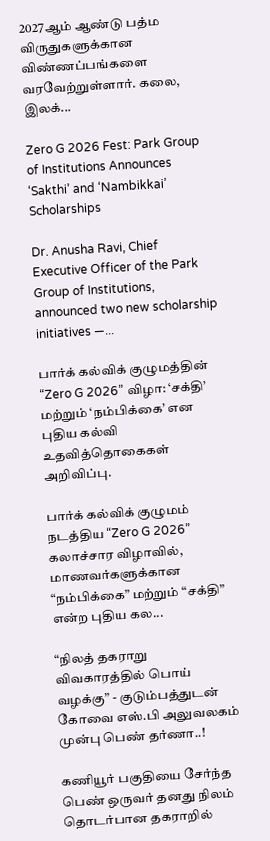2027ஆம் ஆண்டு பத்ம விருதுகளுக்கான விண்ணப்பங்களை வரவேற்றுள்ளார். கலை, இலக்...

Zero G 2026 Fest: Park Group of Institutions Announces ‘Sakthi’ and ‘Nambikkai’ Scholarships

Dr. Anusha Ravi, Chief Executive Officer of the Park Group of Institutions, announced two new scholarship initiatives —...

பார்க் கல்விக் குழுமத்தின் “Zero G 2026” விழா: ‘சக்தி’ மற்றும் ‘நம்பிக்கை’ என புதிய கல்வி உதவித்தொகைகள் அறிவிப்பு.

பார்க் கல்விக் குழுமம் நடத்திய “Zero G 2026” கலாச்சார விழாவில், மாணவர்களுக்கான “நம்பிக்கை” மற்றும் “சக்தி” என்ற புதிய கல...

“நிலத் தகராறு விவகாரத்தில் பொய் வழக்கு” - குடும்பத்துடன் கோவை எஸ்.பி அலுவலகம் முன்பு பெண் தர்ணா..!

கணியூர் பகுதியை சேர்ந்த பெண் ஒருவர் தனது நிலம் தொடர்பான தகராறில்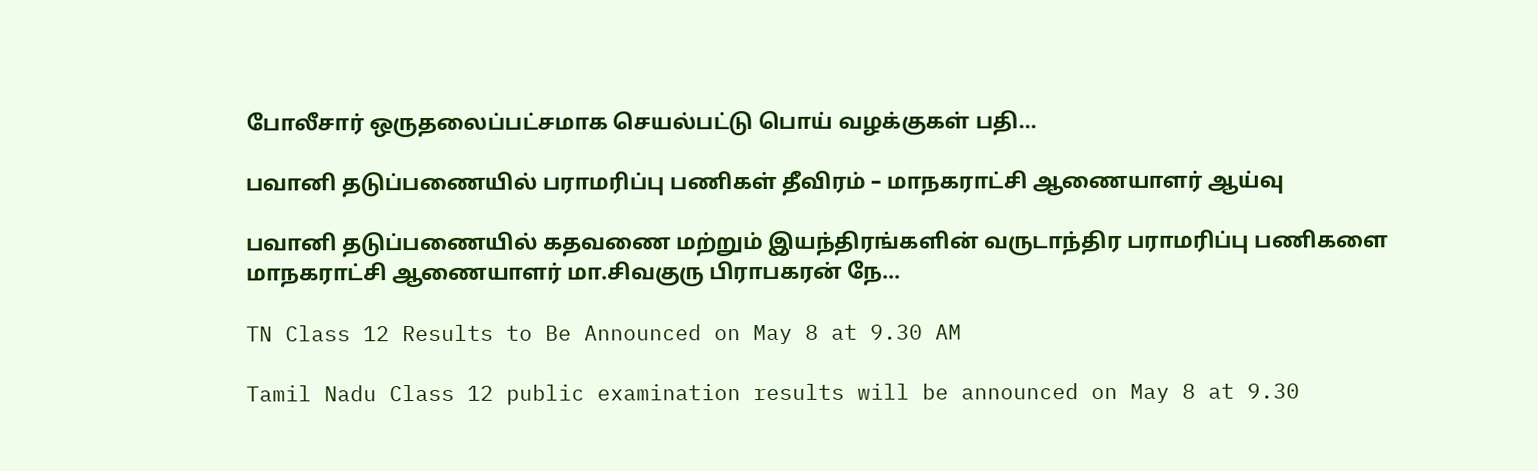போலீசார் ஒருதலைப்பட்சமாக செயல்பட்டு பொய் வழக்குகள் பதி...

பவானி தடுப்பணையில் பராமரிப்பு பணிகள் தீவிரம் – மாநகராட்சி ஆணையாளர் ஆய்வு

பவானி தடுப்பணையில் கதவணை மற்றும் இயந்திரங்களின் வருடாந்திர பராமரிப்பு பணிகளை மாநகராட்சி ஆணையாளர் மா.சிவகுரு பிராபகரன் நே...

TN Class 12 Results to Be Announced on May 8 at 9.30 AM

Tamil Nadu Class 12 public examination results will be announced on May 8 at 9.30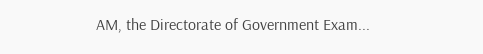AM, the Directorate of Government Exam...